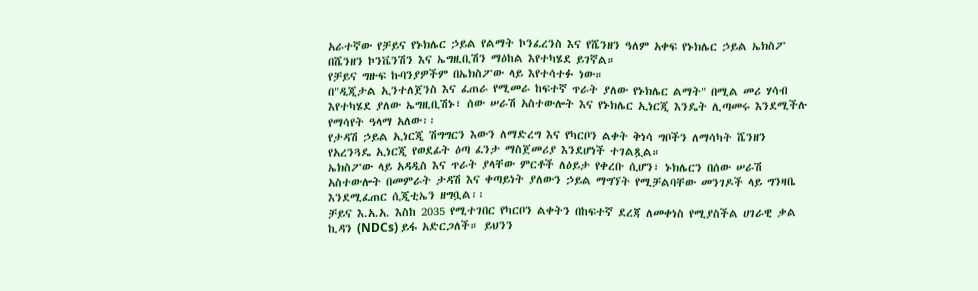አራተኛው የቻይና የኑክሌር ኃይል የልማት ኮንፈረንስ እና የሼንዘን ዓለም አቀፍ የኑክሌር ኃይል ኤክስፖ በሼንዘን ኮንቬንሽን እና ኤግዚቢሽን ማዕከል እየተካሄደ ይገኛል።
የቻይና ግዙፍ ኩባንያዎችም በኤክስፖው ላይ እየተሳተፉ ነው።
በ"ዲጂታል ኢንተለጀንስ እና ፈጠራ የሚመራ ከፍተኛ ጥራት ያለው የኑክሌር ልማት" በሚል መሪ ሃሳብ እየተካሄደ ያለው ኤግዚቢሽኑ፣ ሰው ሠራሽ አስተውሎት እና የኑክሌር ኢነርጂ እንዴት ሊጣመሩ እንደሚችሉ የማሳየት ዓላማ አለው፡፡
የታዳሽ ኃይል ኢነርጂ ሽግግርን እውን ለማድረግ እና የካርቦን ልቀት ቅነሳ ግቦችን ለማሳካት ሼንዘን የአረንጓዴ ኢነርጂ የወደፊት ዕጣ ፈንታ ማስጀመሪያ እንደሆነች ተገልጿል።
ኤክስፖው ላይ አዳዲስ እና ጥራት ያላቸው ምርቶች ለዕይታ የቀረቡ ሲሆን፣ ኑክሌርን በሰው ሠራሽ አስተውሎት በመምራት ታዳሽ እና ቀጣይነት ያለውን ኃይል ማግኘት የሚቻልባቸው መንገዶች ላይ ግንዛቤ እንደሚፈጠር ሲጂቲኤን ዘግቧል፡፡
ቻይና እ.አ.አ. እስከ 2035 የሚተገበር የካርቦን ልቀትን በከፍተኛ ደረጃ ለመቀነስ የሚያስችል ሀገራዊ ቃል ኪዳን (NDCs) ይፋ አድርጋለች። ይህንን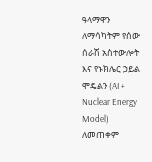ዓላማዋን ለማሳካትም የሰው ሰራሽ አስተውሎት እና የኑክሌር ኃይል ሞዴልን (AI + Nuclear Energy Model) ለመጠቀም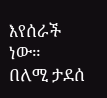እየሰራች ነው።
በለሚ ታደሰ